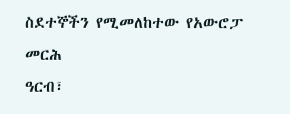ስደተኞችን የሚመለከተው የአውሮፓ መርሕ
ዓርብ፣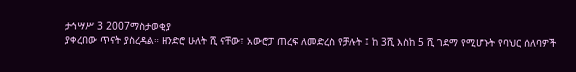ታኅሣሥ 3 2007ማስታወቂያ
ያቀረበው ጥናት ያስረዳል። ዘንድሮ ሁለት ሺ ናቸው፣ አውሮፓ ጠረፍ ለመድረስ የቻሉት ፤ ከ 3ሺ እስከ 5 ሺ ገደማ የሚሆኑት የባህር ሰለባዎች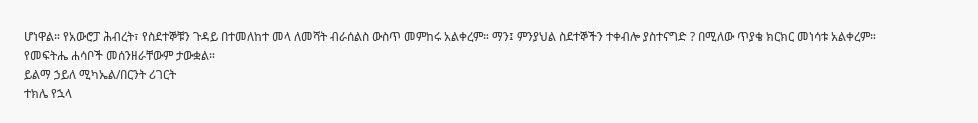ሆነዋል። የአውሮፓ ሕብረት፣ የስደተኞቹን ጉዳይ በተመለከተ መላ ለመሻት ብራሰልስ ውስጥ መምከሩ አልቀረም። ማን፤ ምንያህል ስደተኞችን ተቀብሎ ያስተናግድ ? በሚለው ጥያቄ ክርክር መነሳቱ አልቀረም። የመፍትሔ ሐሳቦች መሰንዘራቸውም ታውቋል።
ይልማ ኃይለ ሚካኤል/በርንት ሪገርት
ተክሌ የኋላ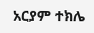አርያም ተክሌ